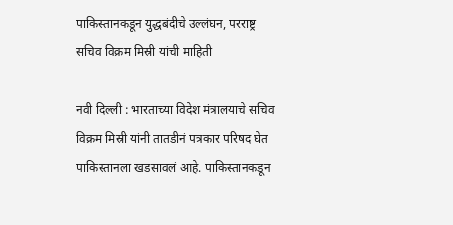पाकिस्तानकडून युद्धबंदीचे उल्लंघन, परराष्ट्र सचिव विक्रम मिस्री यांची माहिती

नवी दिल्ली : भारताच्या विदेश मंत्रालयाचे सचिव विक्रम मिस्री यांनी तातडीनं पत्रकार परिषद घेत पाकिस्तानला खडसावलं आहे. पाकिस्तानकडून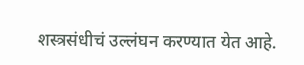शस्त्रसंधीचं उल्लंघन करण्यात येत आहे.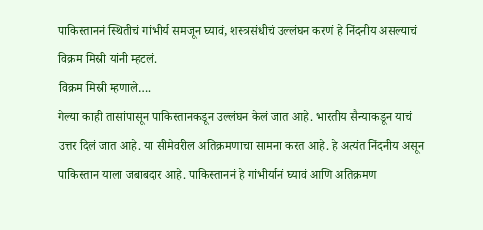पाकिस्ताननं स्थितीचं गांभीर्य समजून घ्यावं, शस्त्रसंधीचं उल्लंघन करणं हे निंदनीय असल्याचं विक्रम मिस्री यांनी म्हटलं.
विक्रम मिस्री म्हणाले….
गेल्या काही तासांपासून पाकिस्तानकडून उल्लंघन केलं जात आहे. भारतीय सैन्याकडून याचं उत्तर दिलं जात आहे. या सीमेवरील अतिक्रमणाचा सामना करत आहे. हे अत्यंत निंदनीय असून पाकिस्तान याला जबाबदार आहे. पाकिस्ताननं हे गांभीर्यानं घ्यावं आणि अतिक्रमण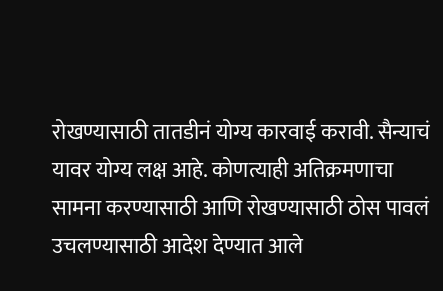रोखण्यासाठी तातडीनं योग्य कारवाई करावी. सैन्याचं यावर योग्य लक्ष आहे. कोणत्याही अतिक्रमणाचा सामना करण्यासाठी आणि रोखण्यासाठी ठोस पावलं उचलण्यासाठी आदेश देण्यात आले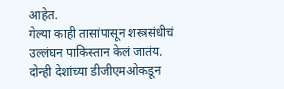आहेत.
गेल्या काही तासांपासून शस्त्रसंधीचं उल्लंघन पाकिस्तान केलं जातंय. दोन्ही देशांच्या डीजीएमओकडून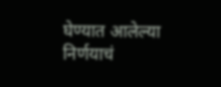घेण्यात आलेल्या निर्णयाचं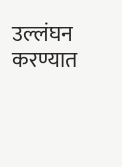उल्लंघन करण्यात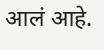आलं आहे.